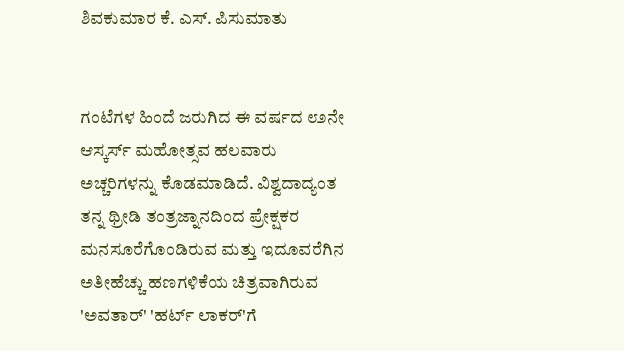ಶಿವಕುಮಾರ ಕೆ. ಎಸ್. ಪಿಸುಮಾತು


ಗಂಟೆಗಳ ಹಿಂದೆ ಜರುಗಿದ ಈ ವರ್ಷದ ೮೨ನೇ ಆಸ್ಕರ್ಸ್ ಮಹೋತ್ಸವ ಹಲವಾರು ಅಚ್ಚರಿಗಳನ್ನು ಕೊಡಮಾಡಿದೆ. ವಿಶ್ವದಾದ್ಯಂತ ತನ್ನ ಥ್ರೀಡಿ ತಂತ್ರಜ್ನಾನದಿಂದ ಪ್ರೇಕ್ಷಕರ ಮನಸೂರೆಗೊಂಡಿರುವ ಮತ್ತು ಇದೂವರೆಗಿನ ಅತೀಹೆಚ್ಚು ಹಣಗಳಿಕೆಯ ಚಿತ್ರವಾಗಿರುವ 'ಅವತಾರ್' 'ಹರ್ಟ್ ಲಾಕರ್'ಗೆ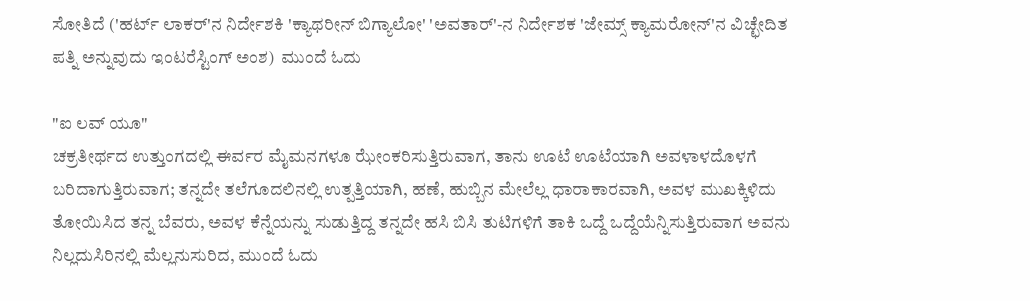ಸೋತಿದೆ ('ಹರ್ಟ್ ಲಾಕರ್'ನ ನಿರ್ದೇಶಕಿ 'ಕ್ಯಾಥರೀನ್ ಬಿಗ್ಯಾಲೋ' 'ಅವತಾರ್'-ನ ನಿರ್ದೇಶಕ 'ಜೇಮ್ಸ್ ಕ್ಯಾಮರೋನ್'ನ ವಿಚ್ಛೇದಿತ ಪತ್ನಿ ಅನ್ನುವುದು ಇಂಟರೆಸ್ಟಿಂಗ್ ಅಂಶ)  ಮುಂದೆ ಓದು

"ಐ ಲವ್ ಯೂ"
ಚಕ್ರತೀರ್ಥದ ಉತ್ತುಂಗದಲ್ಲಿ ಈರ್ವರ ಮೈಮನಗಳೂ ಝೇಂಕರಿಸುತ್ತಿರುವಾಗ, ತಾನು ಊಟೆ ಊಟೆಯಾಗಿ ಅವಳಾಳದೊಳಗೆ ಬರಿದಾಗುತ್ತಿರುವಾಗ; ತನ್ನದೇ ತಲೆಗೂದಲಿನಲ್ಲಿ ಉತ್ಪತ್ತಿಯಾಗಿ, ಹಣೆ, ಹುಬ್ಬಿನ ಮೇಲೆಲ್ಲ ಧಾರಾಕಾರವಾಗಿ, ಅವಳ ಮುಖಕ್ಕಿಳಿದು ತೋಯಿಸಿದ ತನ್ನ ಬೆವರು, ಅವಳ ಕೆನ್ನೆಯನ್ನು ಸುಡುತ್ತಿದ್ದ ತನ್ನದೇ ಹಸಿ ಬಿಸಿ ತುಟಿಗಳಿಗೆ ತಾಕಿ ಒದ್ದೆ ಒದ್ದೆಯೆನ್ನಿಸುತ್ತಿರುವಾಗ ಅವನು ನಿಲ್ಲದುಸಿರಿನಲ್ಲಿ ಮೆಲ್ಲನುಸುರಿದ, ಮುಂದೆ ಓದು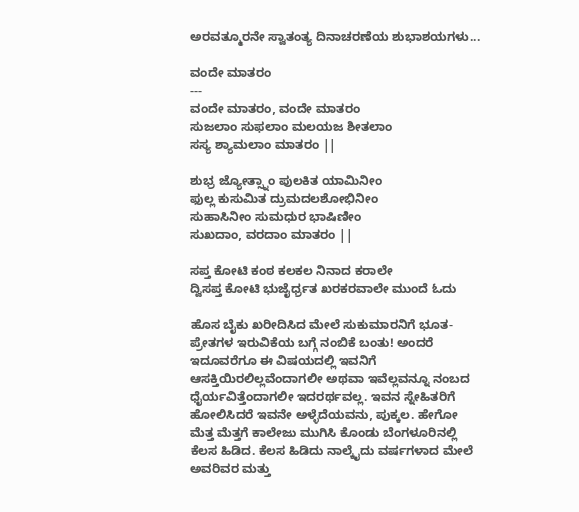ಅರವತ್ಮೂರನೇ ಸ್ವಾತಂತ್ಯ ದಿನಾಚರಣೆಯ ಶುಭಾಶಯಗಳು...

ವಂದೇ ಮಾತರಂ
---
ವಂದೇ ಮಾತರಂ, ವಂದೇ ಮಾತರಂ
ಸುಜಲಾಂ ಸುಫಲಾಂ ಮಲಯಜ ಶೀತಲಾಂ
ಸಸ್ಯ ಶ್ಯಾಮಲಾಂ ಮಾತರಂ ||

ಶುಭ್ರ ಜ್ಯೋತ್ಸ್ನಾಂ ಪುಲಕಿತ ಯಾಮಿನೀಂ
ಫುಲ್ಲ ಕುಸುಮಿತ ದ್ರುಮದಲಶೋಭಿನೀಂ
ಸುಹಾಸಿನೀಂ ಸುಮಧುರ ಭಾಷಿಣೀಂ
ಸುಖದಾಂ, ವರದಾಂ ಮಾತರಂ ||

ಸಪ್ತ ಕೋಟಿ ಕಂಠ ಕಲಕಲ ನಿನಾದ ಕರಾಲೇ
ದ್ವಿಸಪ್ತ ಕೋಟಿ ಭುಜೈರ್ಧ್ರತ ಖರಕರವಾಲೇ ಮುಂದೆ ಓದು

ಹೊಸ ಬೈಕು ಖರೀದಿಸಿದ ಮೇಲೆ ಸುಕುಮಾರನಿಗೆ ಭೂತ-ಪ್ರೇತಗಳ ಇರುವಿಕೆಯ ಬಗ್ಗೆ ನಂಬಿಕೆ ಬಂತು! ಅಂದರೆ ಇದೂವರೆಗೂ ಈ ವಿಷಯದಲ್ಲಿ ಇವನಿಗೆ ಆಸಕ್ತಿಯಿರಲಿಲ್ಲವೆಂದಾಗಲೀ ಅಥವಾ ಇವೆಲ್ಲವನ್ನೂ ನಂಬದ ಧೈರ್ಯವಿತ್ತೆಂದಾಗಲೀ ಇದರರ್ಥವಲ್ಲ. ಇವನ ಸ್ನೇಹಿತರಿಗೆ ಹೋಲಿಸಿದರೆ ಇವನೇ ಅಳ್ಳೆದೆಯವನು, ಪುಕ್ಕಲ. ಹೇಗೋ ಮೆತ್ತ ಮೆತ್ತಗೆ ಕಾಲೇಜು ಮುಗಿಸಿ ಕೊಂಡು ಬೆಂಗಳೂರಿನಲ್ಲಿ ಕೆಲಸ ಹಿಡಿದ. ಕೆಲಸ ಹಿಡಿದು ನಾಲ್ಕೈದು ವರ್ಷಗಳಾದ ಮೇಲೆ ಅವರಿವರ ಮತ್ತು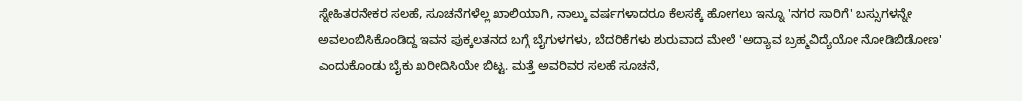ಸ್ನೇಹಿತರನೇಕರ ಸಲಹೆ, ಸೂಚನೆಗಳೆಲ್ಲ ಖಾಲಿಯಾಗಿ, ನಾಲ್ಕು ವರ್ಷಗಳಾದರೂ ಕೆಲಸಕ್ಕೆ ಹೋಗಲು ಇನ್ನೂ 'ನಗರ ಸಾರಿಗೆ' ಬಸ್ಸುಗಳನ್ನೇ ಅವಲಂಬಿಸಿಕೊಂಡಿದ್ದ ಇವನ ಪುಕ್ಕಲತನದ ಬಗ್ಗೆ ಬೈಗುಳಗಳು, ಬೆದರಿಕೆಗಳು ಶುರುವಾದ ಮೇಲೆ 'ಅದ್ಯಾವ ಬ್ರಹ್ಮವಿದ್ಯೆಯೋ ನೋಡಿಬಿಡೋಣ' ಎಂದುಕೊಂಡು ಬೈಕು ಖರೀದಿಸಿಯೇ ಬಿಟ್ಟ. ಮತ್ತೆ ಅವರಿವರ ಸಲಹೆ ಸೂಚನೆ,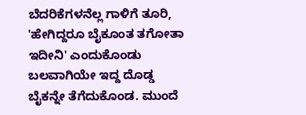ಬೆದರಿಕೆಗಳನೆಲ್ಲ ಗಾಳಿಗೆ ತೂರಿ, 'ಹೇಗಿದ್ದರೂ ಬೈಕೂಂತ ತಗೋತಾ ಇದೀನಿ' ಎಂದುಕೊಂಡು ಬಲವಾಗಿಯೇ ಇದ್ದ ದೊಡ್ಡ ಬೈಕನ್ನೇ ತೆಗೆದುಕೊಂಡ. ಮುಂದೆ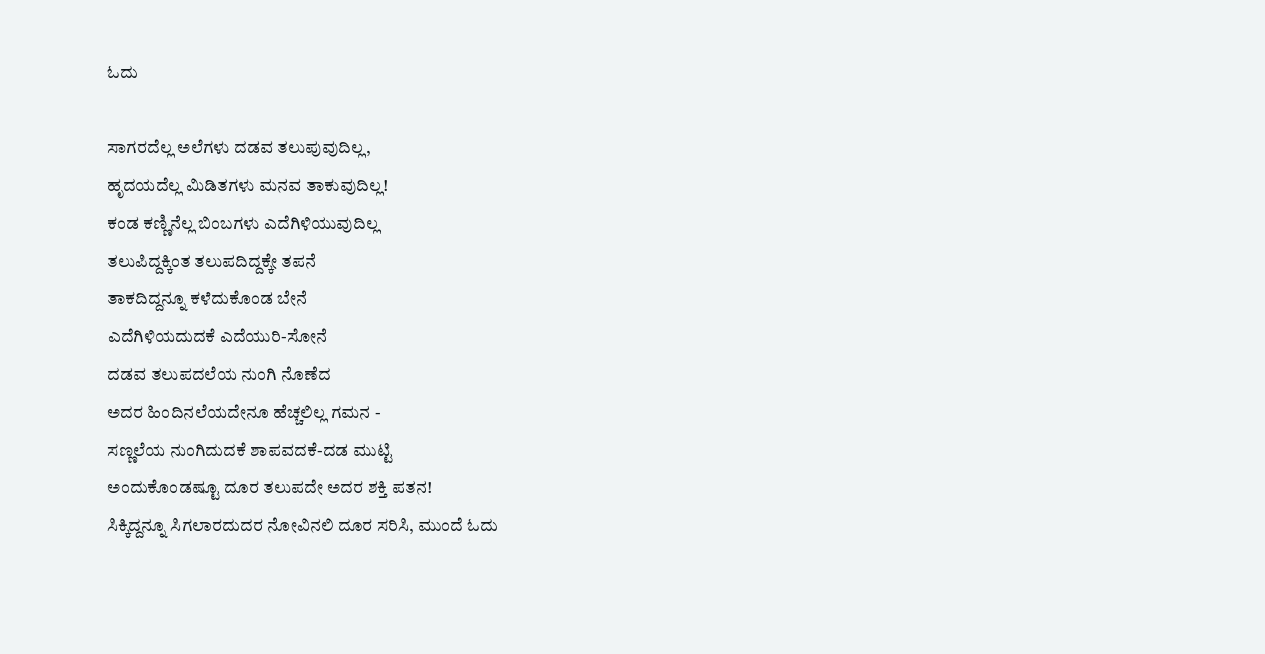ಓದು

ಸಾಗರದೆಲ್ಲ ಅಲೆಗಳು ದಡವ ತಲುಪುವುದಿಲ್ಲ,
ಹೃದಯದೆಲ್ಲ ಮಿಡಿತಗಳು ಮನವ ತಾಕುವುದಿಲ್ಲ!
ಕಂಡ ಕಣ್ಣಿನೆಲ್ಲ ಬಿಂಬಗಳು ಎದೆಗಿಳಿಯುವುದಿಲ್ಲ
ತಲುಪಿದ್ದಕ್ಕಿಂತ ತಲುಪದಿದ್ದಕ್ಕೇ ತಪನೆ
ತಾಕದಿದ್ದನ್ನೂ ಕಳೆದುಕೊಂಡ ಬೇನೆ
ಎದೆಗಿಳಿಯದುದಕೆ ಎದೆಯುರಿ-ಸೋನೆ
ದಡವ ತಲುಪದಲೆಯ ನುಂಗಿ ನೊಣೆದ
ಅದರ ಹಿಂದಿನಲೆಯದೇನೂ ಹೆಚ್ಚಲಿಲ್ಲ ಗಮನ -
ಸಣ್ಣಲೆಯ ನುಂಗಿದುದಕೆ ಶಾಪವದಕೆ-ದಡ ಮುಟ್ಟಿ
ಅಂದುಕೊಂಡಷ್ಟೂ ದೂರ ತಲುಪದೇ ಅದರ ಶಕ್ತಿ ಪತನ!
ಸಿಕ್ಕಿದ್ದನ್ನೂ ಸಿಗಲಾರದುದರ ನೋವಿನಲಿ ದೂರ ಸರಿಸಿ, ಮುಂದೆ ಓದು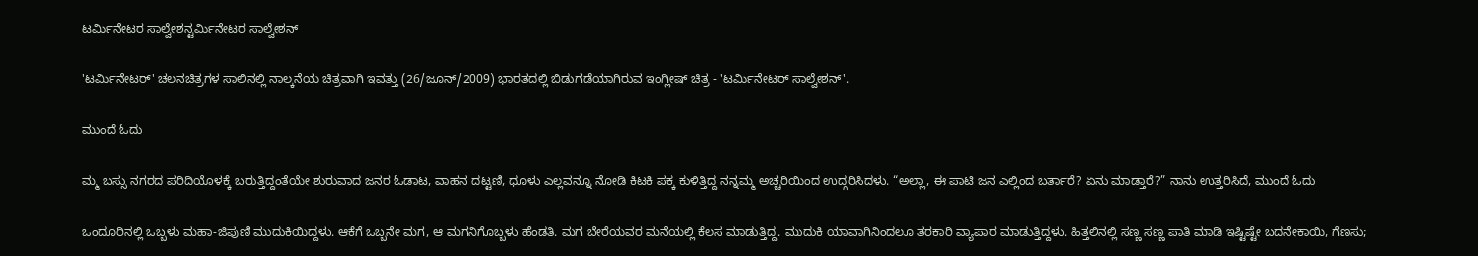ಟರ್ಮಿನೇಟರ ಸಾಲ್ವೇಶನ್ಟರ್ಮಿನೇಟರ ಸಾಲ್ವೇಶನ್

'ಟರ್ಮಿನೇಟರ್' ಚಲನಚಿತ್ರಗಳ ಸಾಲಿನಲ್ಲಿ ನಾಲ್ಕನೆಯ ಚಿತ್ರವಾಗಿ ಇವತ್ತು (26/ಜೂನ್/2009) ಭಾರತದಲ್ಲಿ ಬಿಡುಗಡೆಯಾಗಿರುವ ಇಂಗ್ಲೀಷ್ ಚಿತ್ರ - 'ಟರ್ಮಿನೇಟರ್ ಸಾಲ್ವೇಶನ್'.

ಮುಂದೆ ಓದು

ಮ್ಮ ಬಸ್ಸು ನಗರದ ಪರಿದಿಯೊಳಕ್ಕೆ ಬರುತ್ತಿದ್ದಂತೆಯೇ ಶುರುವಾದ ಜನರ ಓಡಾಟ, ವಾಹನ ದಟ್ಟಣಿ, ಧೂಳು ಎಲ್ಲವನ್ನೂ ನೋಡಿ ಕಿಟಕಿ ಪಕ್ಕ ಕುಳಿತ್ತಿದ್ದ ನನ್ನಮ್ಮ ಅಚ್ಚರಿಯಿಂದ ಉದ್ಗರಿಸಿದಳು. “ಅಲ್ಲಾ, ಈ ಪಾಟಿ ಜನ ಎಲ್ಲಿಂದ ಬರ್ತಾರೆ? ಏನು ಮಾಡ್ತಾರೆ?” ನಾನು ಉತ್ತರಿಸಿದೆ, ಮುಂದೆ ಓದು

ಒಂದೂರಿನಲ್ಲಿ ಒಬ್ಬಳು ಮಹಾ-ಜಿಪುಣಿ ಮುದುಕಿಯಿದ್ದಳು. ಆಕೆಗೆ ಒಬ್ಬನೇ ಮಗ, ಆ ಮಗನಿಗೊಬ್ಬಳು ಹೆಂಡತಿ. ಮಗ ಬೇರೆಯವರ ಮನೆಯಲ್ಲಿ ಕೆಲಸ ಮಾಡುತ್ತಿದ್ದ. ಮುದುಕಿ ಯಾವಾಗಿನಿಂದಲೂ ತರಕಾರಿ ವ್ಯಾಪಾರ ಮಾಡುತ್ತಿದ್ದಳು. ಹಿತ್ತಲಿನಲ್ಲಿ ಸಣ್ಣ ಸಣ್ಣ ಪಾತಿ ಮಾಡಿ ಇಷ್ಟಿಷ್ಟೇ ಬದನೇಕಾಯಿ, ಗೆಣಸು;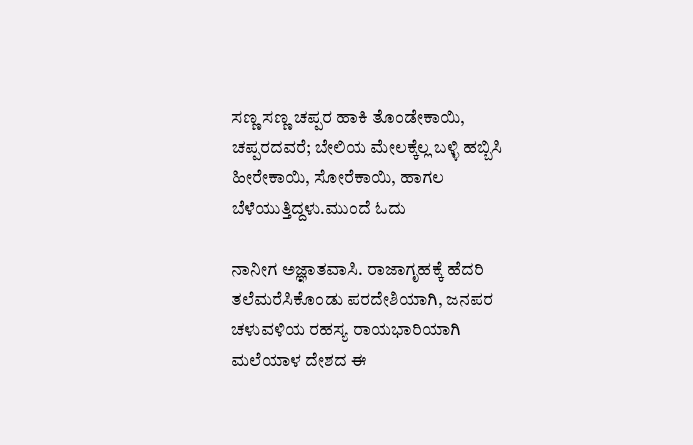ಸಣ್ಣ ಸಣ್ಣ ಚಪ್ಪರ ಹಾಕಿ ತೊಂಡೇಕಾಯಿ, ಚಪ್ಪರದವರೆ; ಬೇಲಿಯ ಮೇಲಕ್ಕೆಲ್ಲ ಬಳ್ಳಿ ಹಬ್ಬಿಸಿ ಹೀರೇಕಾಯಿ, ಸೋರೆಕಾಯಿ, ಹಾಗಲ ಬೆಳೆಯುತ್ತಿದ್ದಳು.ಮುಂದೆ ಓದು

ನಾನೀಗ ಅಜ್ಞಾತವಾಸಿ. ರಾಜಾಗೃಹಕ್ಕೆ ಹೆದರಿ ತಲೆಮರೆಸಿಕೊಂಡು ಪರದೇಶಿಯಾಗಿ, ಜನಪರ ಚಳುವಳಿಯ ರಹಸ್ಯ ರಾಯಭಾರಿಯಾಗಿ ಮಲೆಯಾಳ ದೇಶದ ಈ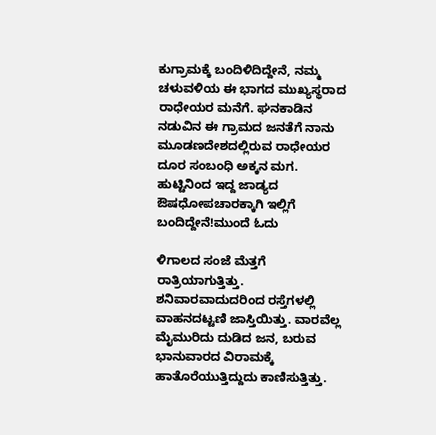ಕುಗ್ರಾಮಕ್ಕೆ ಬಂದಿಳಿದಿದ್ದೇನೆ, ನಮ್ಮ ಚಳುವಳಿಯ ಈ ಭಾಗದ ಮುಖ್ಯಸ್ಥರಾದ ರಾಧೇಯರ ಮನೆಗೆ. ಘನಕಾಡಿನ ನಡುವಿನ ಈ ಗ್ರಾಮದ ಜನತೆಗೆ ನಾನು ಮೂಡಣದೇಶದಲ್ಲಿರುವ ರಾಧೇಯರ ದೂರ ಸಂಬಂಧಿ ಅಕ್ಕನ ಮಗ. ಹುಟ್ಟಿನಿಂದ ಇದ್ದ ಜಾಡ್ಯದ ಔಷಧೋಪಚಾರಕ್ಕಾಗಿ ಇಲ್ಲಿಗೆ ಬಂದಿದ್ದೇನೆ!ಮುಂದೆ ಓದು

ಳಿಗಾಲದ ಸಂಜೆ ಮೆತ್ತಗೆ ರಾತ್ರಿಯಾಗುತ್ತಿತ್ತು. ಶನಿವಾರವಾದುದರಿಂದ ರಸ್ತೆಗಳಲ್ಲಿ ವಾಹನದಟ್ಟಣಿ ಜಾಸ್ತಿಯಿತ್ತು. ವಾರವೆಲ್ಲ ಮೈಮುರಿದು ದುಡಿದ ಜನ, ಬರುವ ಭಾನುವಾರದ ವಿರಾಮಕ್ಕೆ ಹಾತೊರೆಯುತ್ತಿದ್ದುದು ಕಾಣಿಸುತ್ತಿತ್ತು.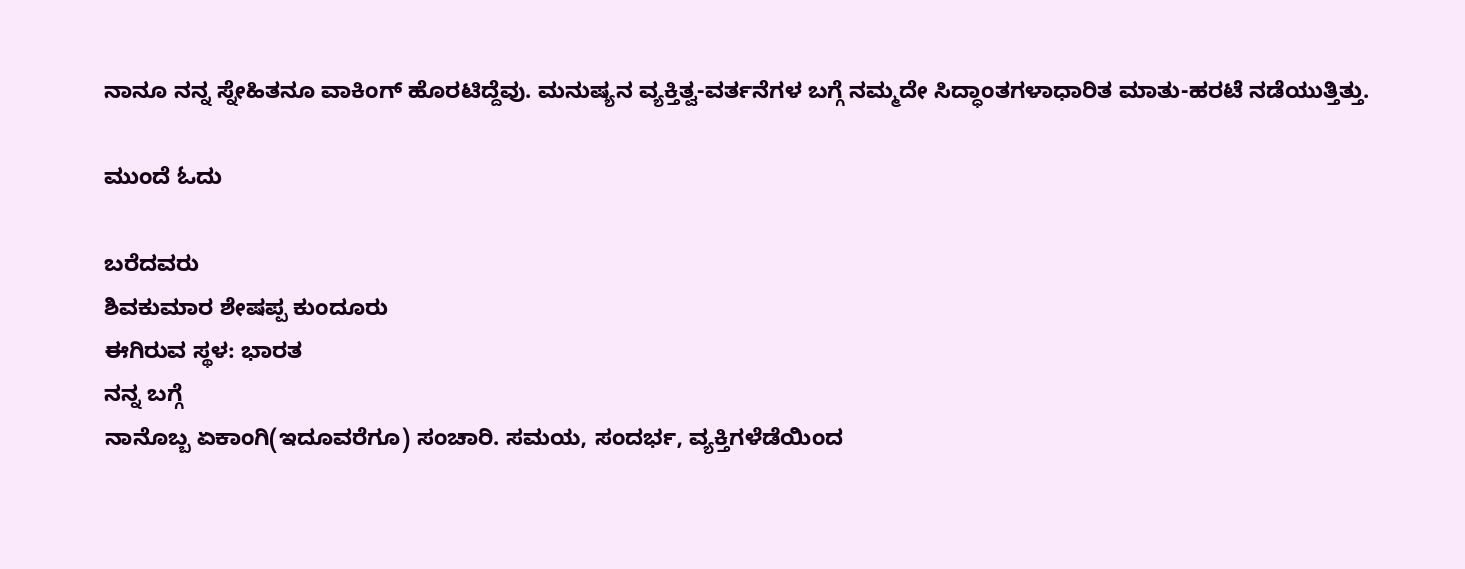ನಾನೂ ನನ್ನ ಸ್ನೇಹಿತನೂ ವಾಕಿಂಗ್ ಹೊರಟಿದ್ದೆವು. ಮನುಷ್ಯನ ವ್ಯಕ್ತಿತ್ವ-ವರ್ತನೆಗಳ ಬಗ್ಗೆ ನಮ್ಮದೇ ಸಿದ್ಧಾಂತಗಳಾಧಾರಿತ ಮಾತು-ಹರಟೆ ನಡೆಯುತ್ತಿತ್ತು.

ಮುಂದೆ ಓದು

ಬರೆದವರು
ಶಿವಕುಮಾರ ಶೇಷಪ್ಪ ಕುಂದೂರು
ಈಗಿರುವ ಸ್ಥಳ: ಭಾರತ
ನನ್ನ ಬಗ್ಗೆ
ನಾನೊಬ್ಬ ಏಕಾಂಗಿ(ಇದೂವರೆಗೂ) ಸಂಚಾರಿ. ಸಮಯ, ಸಂದರ್ಭ, ವ್ಯಕ್ತಿಗಳೆಡೆಯಿಂದ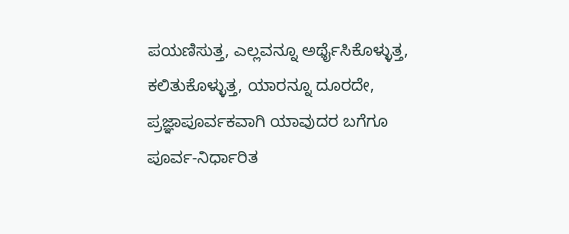ಪಯಣಿಸುತ್ತ, ಎಲ್ಲವನ್ನೂ ಅರ್ಥೈಸಿಕೊಳ್ಳುತ್ತ, ಕಲಿತುಕೊಳ್ಳುತ್ತ, ಯಾರನ್ನೂ ದೂರದೇ, ಪ್ರಜ್ಞಾಪೂರ್ವಕವಾಗಿ ಯಾವುದರ ಬಗೆಗೂ ಪೂರ್ವ-ನಿರ್ಧಾರಿತ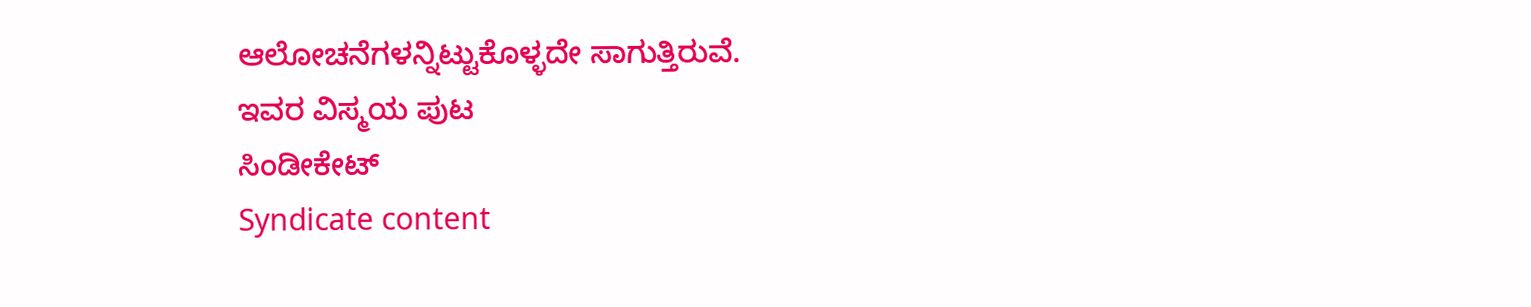ಆಲೋಚನೆಗಳನ್ನಿಟ್ಟುಕೊಳ್ಳದೇ ಸಾಗುತ್ತಿರುವೆ.
ಇವರ ವಿಸ್ಮಯ ಪುಟ
ಸಿಂಡೀಕೇಟ್
Syndicate content